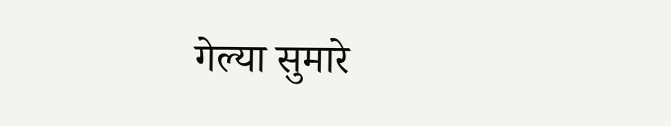गेल्या सुमारे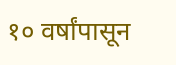१० वर्षांपासून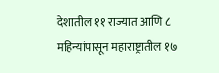देशातील ११ राज्यात आणि ८ महिन्यांपासून महाराष्ट्रातील १७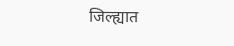जिल्ह्यात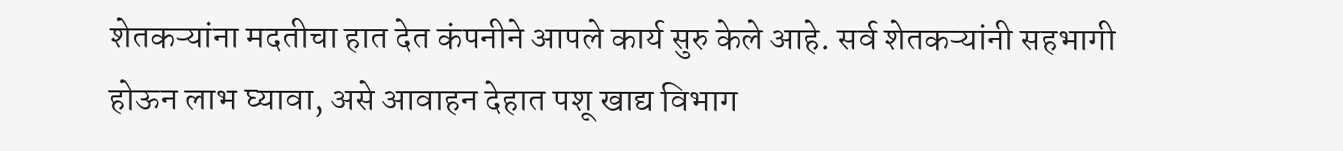शेतकऱ्यांना मदतीचा हात देत कंपनीने आपले कार्य सुरु केले आहे. सर्व शेतकऱ्यांनी सहभागी होऊन लाभ घ्यावा, असे आवाहन देहात पशू खाद्य विभाग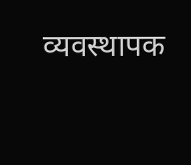व्यवस्थापक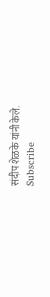संदीप शेळके यांनी केले.
Subscribe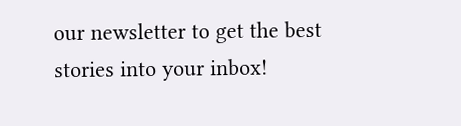our newsletter to get the best stories into your inbox!